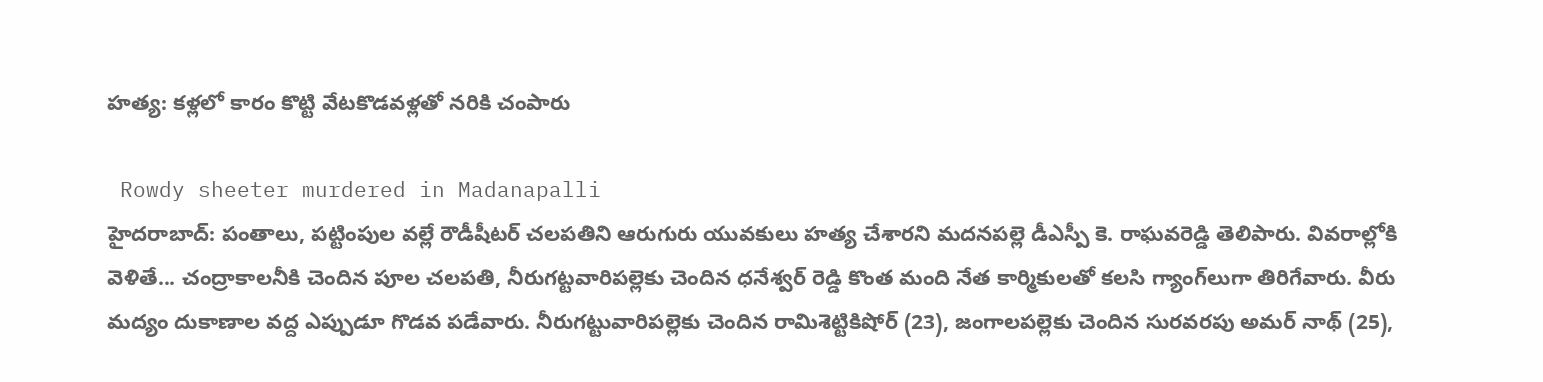హత్య: కళ్లలో కారం కొట్టి వేటకొడవళ్లతో నరికి చంపారు

 Rowdy sheeter murdered in Madanapalli
హైదరాబాద్: పంతాలు, పట్టింపుల వల్లే రౌడీషీటర్ చలపతిని ఆరుగురు యువకులు హత్య చేశారని మదనపల్లె డీఎస్పీ కె. రాఘవరెడ్డి తెలిపారు. వివరాల్లోకి వెళితే... చంద్రాకాలనీకి చెందిన పూల చలపతి, నీరుగట్టవారిపల్లెకు చెందిన ధనేశ్వర్ రెడ్డి కొంత మంది నేత కార్మికులతో కలసి గ్యాంగ్‌లుగా తిరిగేవారు. వీరు మద్యం దుకాణాల వద్ద ఎప్పుడూ గొడవ పడేవారు. నీరుగట్టువారిపల్లెకు చెందిన రామిశెట్టికిషోర్ (23), జంగాలపల్లెకు చెందిన సురవరపు అమర్ నాథ్ (25),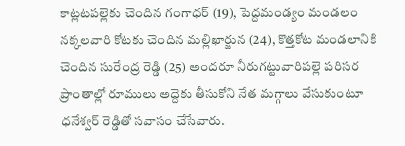కాట్లటపల్లెకు చెందిన గంగాధర్ (19), పెద్దమండ్యం మండలం నక్కలవారి కోటకు చెందిన మల్లిఖార్జున (24), కొత్తకోట మండలానికి చెందిన సురేంద్ర రెడ్డి (25) అందరూ నీరుగట్టువారిపల్లె పరిసర ప్రాంతాల్లో రూములు అద్దెకు తీసుకోని నేత మగ్గాలు వేసుకుంటూ ధనేశ్వర్ రెడ్డితో సవాసం చేసేవారు.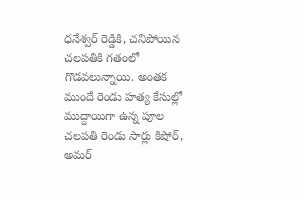ధనేశ్వర్ రెడ్డికి, చనిపోయిన చలపతికి గతంలో గొడవలున్నాయి. అంతక ముందే రెండు హత్య కేసుల్లో ముద్దాయిగా ఉన్న పూల చలపతి రెండు సార్లు కిషోర్, అమర్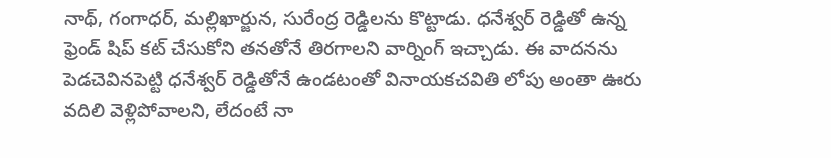నాథ్, గంగాధర్, మల్లిఖార్జున, సురేంద్ర రెడ్డిలను కొట్టాడు. ధనేశ్వర్ రెడ్డితో ఉన్న ఫ్రెండ్ షిప్ కట్ చేసుకోని తనతోనే తిరగాలని వార్నింగ్ ఇచ్చాడు. ఈ వాదనను పెడచెవినపెట్టి ధనేశ్వర్ రెడ్డితోనే ఉండటంతో వినాయకచవితి లోపు అంతా ఊరు వదిలి వెళ్లిపోవాలని, లేదంటే నా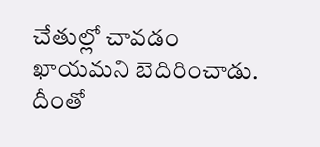చేతుల్లో చావడం ఖాయమని బెదిరించాడు. దీంతో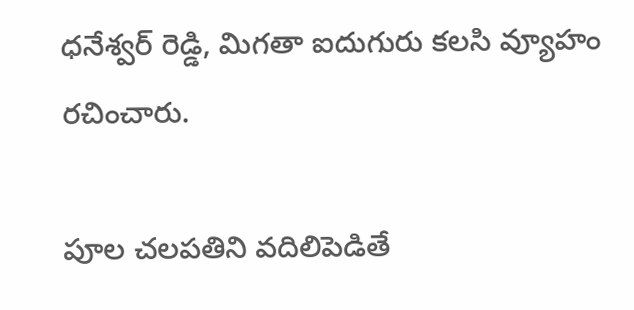ధనేశ్వర్ రెడ్డి, మిగతా ఐదుగురు కలసి వ్యూహం రచించారు.

పూల చలపతిని వదిలిపెడితే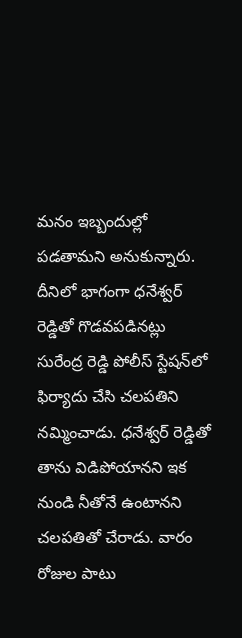మనం ఇబ్బందుల్లో పడతామని అనుకున్నారు. దీనిలో భాగంగా ధనేశ్వర్ రెడ్డితో గొడవపడినట్లు సురేంద్ర రెడ్డి పోలీస్ స్టేషన్‌లో ఫిర్యాదు చేసి చలపతిని నమ్మించాడు. ధనేశ్వర్ రెడ్డితో తాను విడిపోయానని ఇక నుండి నీతోనే ఉంటానని చలపతితో చేరాడు. వారం రోజుల పాటు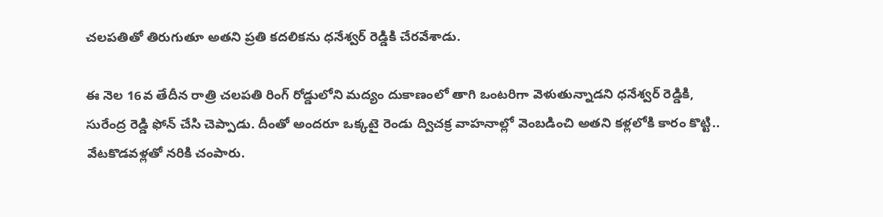చలపతితో తిరుగుతూ అతని ప్రతి కదలికను ధనేశ్వర్ రెడ్డికి చేరవేశాడు.

ఈ నెల 16వ తేదీన రాత్రి చలపతి రింగ్ రోడ్డులోని మద్యం దుకాణంలో తాగి ఒంటరిగా వెళుతున్నాడని ధనేశ్వర్ రెడ్డికి, సురేంద్ర రెడ్డి ఫోన్ చేసి చెప్పాడు. దీంతో అందరూ ఒక్కటై రెండు ద్విచక్ర వాహనాల్లో వెంబడించి అతని కళ్లలోకి కారం కొట్టి.. వేటకొడవళ్లతో నరికి చంపారు.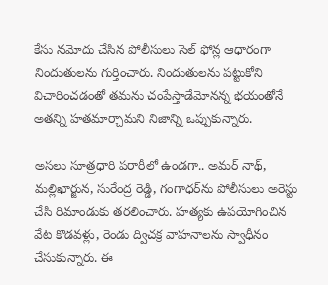కేసు నమోదు చేసిన పోలీసులు సెల్ ఫోన్ల ఆధారంగా నిందుతులను గుర్తించారు. నిందుతులను పట్టుకోని విచారించడంతో తమను చంపేస్తాడేమోనన్న భయంతోనే అతన్ని హతమార్చామని నిజాన్ని ఒప్పుకున్నారు.

అసలు సూత్రధారి పరారీలో ఉండగా.. అమర్ నాథ్, మల్లిఖార్జున, సురేంద్ర రెడ్డి, గంగాధర్‌ను పోలీసులు అరెస్టు చేసి రిమాండుకు తరలించారు. హత్యకు ఉపయోగించిన వేట కొడవళ్లు, రెండు ద్విచక్ర వాహనాలను స్వాధీనం చేసుకున్నారు. ఈ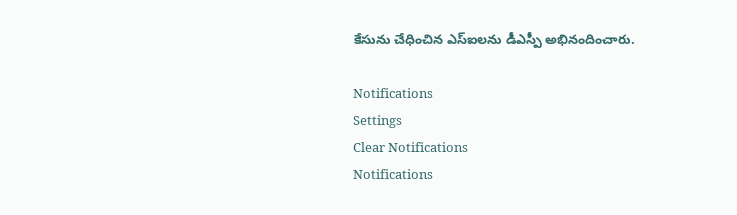కేసును చేధించిన ఎస్ఐలను డీఎస్పీ అభినందించారు.

Notifications
Settings
Clear Notifications
Notifications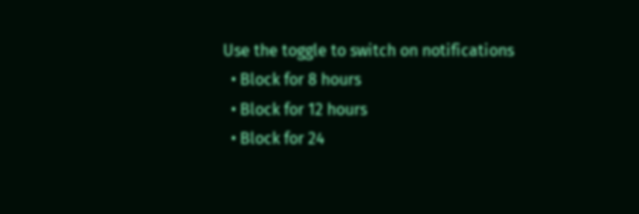Use the toggle to switch on notifications
  • Block for 8 hours
  • Block for 12 hours
  • Block for 24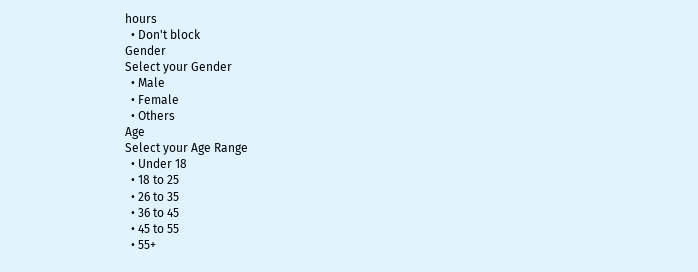hours
  • Don't block
Gender
Select your Gender
  • Male
  • Female
  • Others
Age
Select your Age Range
  • Under 18
  • 18 to 25
  • 26 to 35
  • 36 to 45
  • 45 to 55
  • 55+